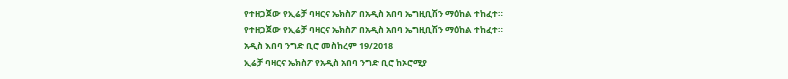የተዘጋጀው የኢሬቻ ባዛርና ኤክስፖ በአዲስ አበባ ኤግዚቢሽን ማዕከል ተከፈተ።
የተዘጋጀው የኢሬቻ ባዛርና ኤክስፖ በአዲስ አበባ ኤግዚቢሽን ማዕከል ተከፈተ።
አዲስ እበባ ንግድ ቢሮ መስከረም 19/2018
ኢሬቻ ባዛርና ኤክስፖ የአዲስ አበባ ንግድ ቢሮ ከኦሮሚያ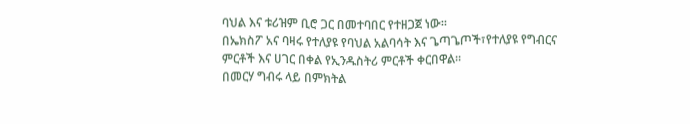ባህል እና ቱሪዝም ቢሮ ጋር በመተባበር የተዘጋጀ ነው።
በኤክስፖ አና ባዛሩ የተለያዩ የባህል አልባሳት እና ጌጣጌጦች፣የተለያዩ የግብርና ምርቶች እና ሀገር በቀል የኢንዱስትሪ ምርቶች ቀርበዋል።
በመርሃ ግብሩ ላይ በምክትል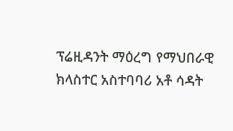ፕሬዚዳንት ማዕረግ የማህበራዊ ክላስተር አስተባባሪ አቶ ሳዳት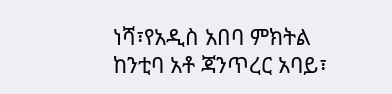ነሻ፣የአዲስ አበባ ምክትል ከንቲባ አቶ ጃንጥረር አባይ፣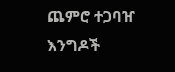ጨምሮ ተጋባዠ እንግዶች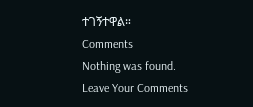ተገኝተዋል።
Comments
Nothing was found.
Leave Your Comments